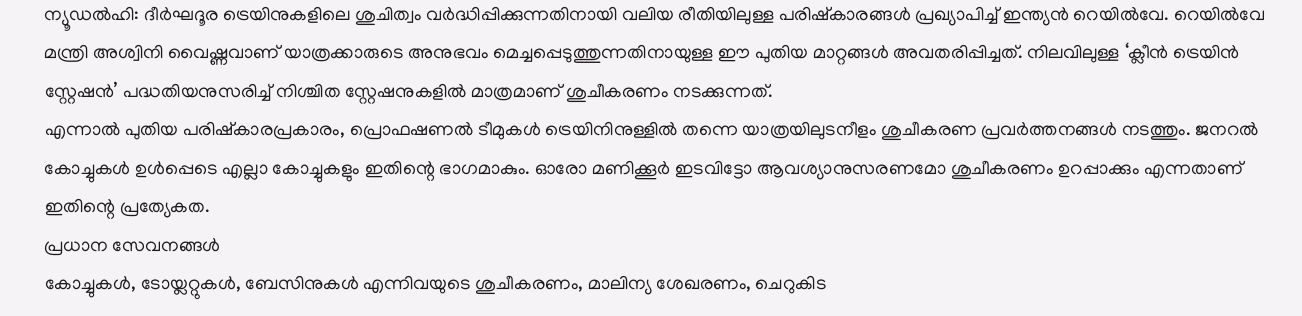ന്യൂഡൽഹി: ദീർഘദൂര ട്രെയിനുകളിലെ ശുചിത്വം വർദ്ധിപ്പിക്കുന്നതിനായി വലിയ രീതിയിലുള്ള പരിഷ്കാരങ്ങൾ പ്രഖ്യാപിച്ച് ഇന്ത്യൻ റെയിൽവേ. റെയിൽവേ മന്ത്രി അശ്വിനി വൈഷ്ണവാണ് യാത്രക്കാരുടെ അനുഭവം മെച്ചപ്പെടുത്തുന്നതിനായുള്ള ഈ പുതിയ മാറ്റങ്ങൾ അവതരിപ്പിച്ചത്. നിലവിലുള്ള ‘ക്ലീൻ ട്രെയിൻ സ്റ്റേഷൻ’ പദ്ധതിയനുസരിച്ച് നിശ്ചിത സ്റ്റേഷനുകളിൽ മാത്രമാണ് ശുചീകരണം നടക്കുന്നത്.
എന്നാൽ പുതിയ പരിഷ്കാരപ്രകാരം, പ്രൊഫഷണൽ ടീമുകൾ ട്രെയിനിനുള്ളിൽ തന്നെ യാത്രയിലുടനീളം ശുചീകരണ പ്രവർത്തനങ്ങൾ നടത്തും. ജനറൽ കോച്ചുകൾ ഉൾപ്പെടെ എല്ലാ കോച്ചുകളും ഇതിന്റെ ഭാഗമാകും. ഓരോ മണിക്കൂർ ഇടവിട്ടോ ആവശ്യാനുസരണമോ ശുചീകരണം ഉറപ്പാക്കും എന്നതാണ് ഇതിന്റെ പ്രത്യേകത.
പ്രധാന സേവനങ്ങൾ
കോച്ചുകൾ, ടോയ്ലറ്റുകൾ, ബേസിനുകൾ എന്നിവയുടെ ശുചീകരണം, മാലിന്യ ശേഖരണം, ചെറുകിട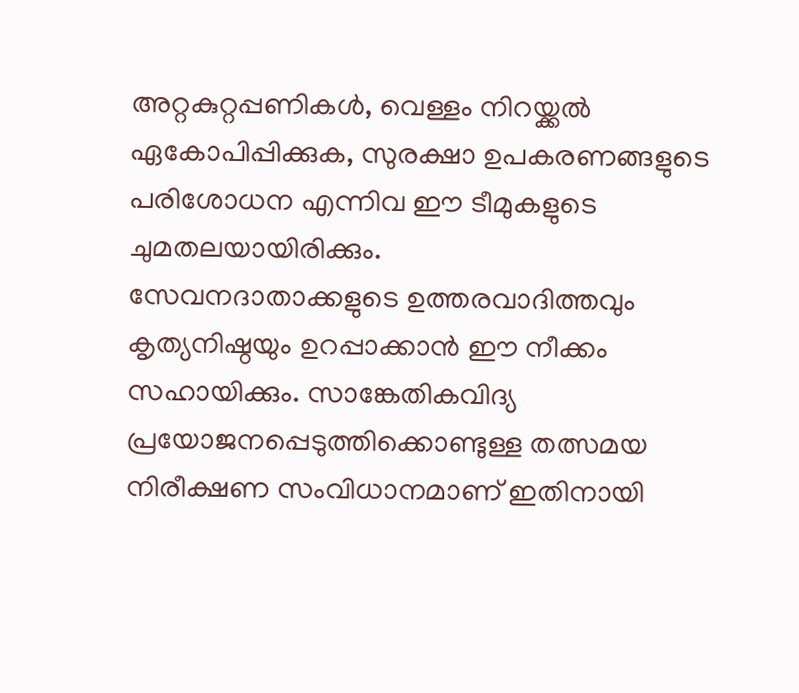അറ്റകുറ്റപ്പണികൾ, വെള്ളം നിറയ്ക്കൽ ഏകോപിപ്പിക്കുക, സുരക്ഷാ ഉപകരണങ്ങളുടെ പരിശോധന എന്നിവ ഈ ടീമുകളുടെ ചുമതലയായിരിക്കും.
സേവനദാതാക്കളുടെ ഉത്തരവാദിത്തവും കൃത്യനിഷ്ഠയും ഉറപ്പാക്കാൻ ഈ നീക്കം സഹായിക്കും. സാങ്കേതികവിദ്യ പ്രയോജനപ്പെടുത്തിക്കൊണ്ടുള്ള തത്സമയ നിരീക്ഷണ സംവിധാനമാണ് ഇതിനായി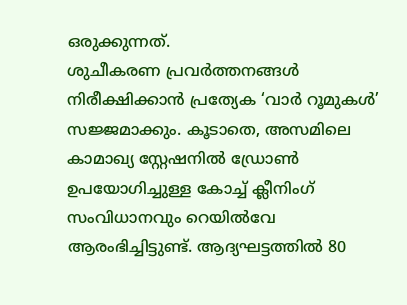ഒരുക്കുന്നത്.
ശുചീകരണ പ്രവർത്തനങ്ങൾ നിരീക്ഷിക്കാൻ പ്രത്യേക ‘വാർ റൂമുകൾ’ സജ്ജമാക്കും. കൂടാതെ, അസമിലെ കാമാഖ്യ സ്റ്റേഷനിൽ ഡ്രോൺ ഉപയോഗിച്ചുള്ള കോച്ച് ക്ലീനിംഗ് സംവിധാനവും റെയിൽവേ ആരംഭിച്ചിട്ടുണ്ട്. ആദ്യഘട്ടത്തിൽ 80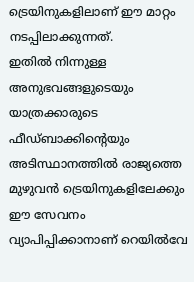ട്രെയിനുകളിലാണ് ഈ മാറ്റം നടപ്പിലാക്കുന്നത്.
ഇതിൽ നിന്നുള്ള അനുഭവങ്ങളുടെയും യാത്രക്കാരുടെ ഫീഡ്ബാക്കിന്റെയും അടിസ്ഥാനത്തിൽ രാജ്യത്തെ മുഴുവൻ ട്രെയിനുകളിലേക്കും ഈ സേവനം വ്യാപിപ്പിക്കാനാണ് റെയിൽവേ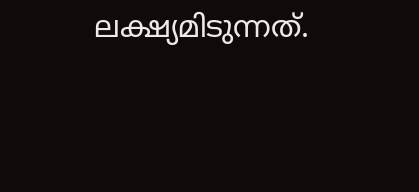ലക്ഷ്യമിടുന്നത്.